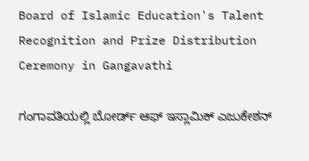Board of Islamic Education's Talent Recognition and Prize Distribution Ceremony in Gangavathi

ಗಂಗಾವತಿಯಲ್ಲಿ ಬೋರ್ಡ್ ಆಫ್ ಇಸ್ಲಾಮಿಕ್ ಎಜುಕೇಶನ್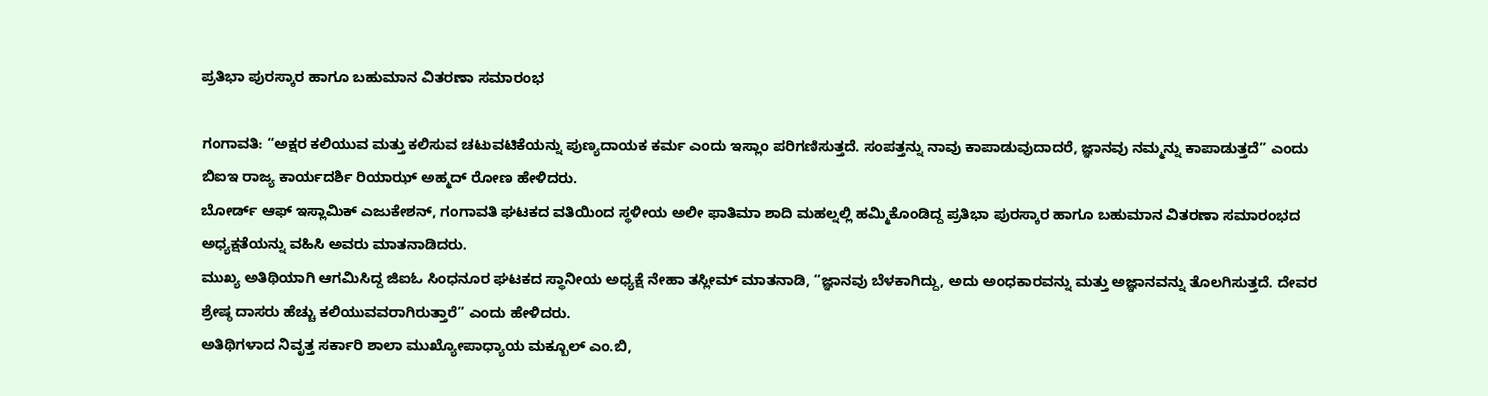ಪ್ರತಿಭಾ ಪುರಸ್ಕಾರ ಹಾಗೂ ಬಹುಮಾನ ವಿತರಣಾ ಸಮಾರಂಭ

ಗಂಗಾವತಿ: “ಅಕ್ಷರ ಕಲಿಯುವ ಮತ್ತು ಕಲಿಸುವ ಚಟುವಟಿಕೆಯನ್ನು ಪುಣ್ಯದಾಯಕ ಕರ್ಮ ಎಂದು ಇಸ್ಲಾಂ ಪರಿಗಣಿಸುತ್ತದೆ. ಸಂಪತ್ತನ್ನು ನಾವು ಕಾಪಾಡುವುದಾದರೆ, ಜ್ಞಾನವು ನಮ್ಮನ್ನು ಕಾಪಾಡುತ್ತದೆ” ಎಂದು ಬಿಐಇ ರಾಜ್ಯ ಕಾರ್ಯದರ್ಶಿ ರಿಯಾಝ್ ಅಹ್ಮದ್ ರೋಣ ಹೇಳಿದರು.
ಬೋರ್ಡ್ ಆಫ್ ಇಸ್ಲಾಮಿಕ್ ಎಜುಕೇಶನ್, ಗಂಗಾವತಿ ಘಟಕದ ವತಿಯಿಂದ ಸ್ಥಳೀಯ ಅಲೀ ಫಾತಿಮಾ ಶಾದಿ ಮಹಲ್ನಲ್ಲಿ ಹಮ್ಮಿಕೊಂಡಿದ್ದ ಪ್ರತಿಭಾ ಪುರಸ್ಕಾರ ಹಾಗೂ ಬಹುಮಾನ ವಿತರಣಾ ಸಮಾರಂಭದ ಅಧ್ಯಕ್ಷತೆಯನ್ನು ವಹಿಸಿ ಅವರು ಮಾತನಾಡಿದರು.
ಮುಖ್ಯ ಅತಿಥಿಯಾಗಿ ಆಗಮಿಸಿದ್ದ ಜಿಐಓ ಸಿಂಧನೂರ ಘಟಕದ ಸ್ಥಾನೀಯ ಅಧ್ಯಕ್ಷೆ ನೇಹಾ ತಸ್ಲೀಮ್ ಮಾತನಾಡಿ, “ಜ್ಞಾನವು ಬೆಳಕಾಗಿದ್ದು, ಅದು ಅಂಧಕಾರವನ್ನು ಮತ್ತು ಅಜ್ಞಾನವನ್ನು ತೊಲಗಿಸುತ್ತದೆ. ದೇವರ ಶ್ರೇಷ್ಠ ದಾಸರು ಹೆಚ್ಚು ಕಲಿಯುವವರಾಗಿರುತ್ತಾರೆ” ಎಂದು ಹೇಳಿದರು.
ಅತಿಥಿಗಳಾದ ನಿವೃತ್ತ ಸರ್ಕಾರಿ ಶಾಲಾ ಮುಖ್ಯೋಪಾಧ್ಯಾಯ ಮಕ್ಬೂಲ್ ಎಂ.ಬಿ,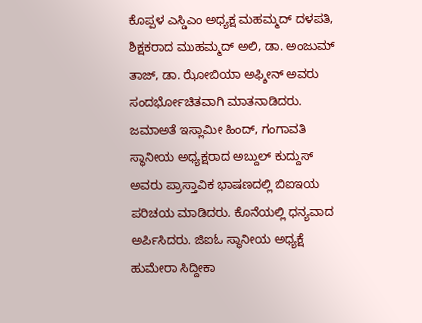ಕೊಪ್ಪಳ ಎಸ್ಡಿಎಂ ಅಧ್ಯಕ್ಷ ಮಹಮ್ಮದ್ ದಳಪತಿ, ಶಿಕ್ಷಕರಾದ ಮುಹಮ್ಮದ್ ಅಲಿ, ಡಾ. ಅಂಜುಮ್ ತಾಜ್, ಡಾ. ಝೋಬಿಯಾ ಅಫ್ಶೀನ್ ಅವರು ಸಂದರ್ಭೋಚಿತವಾಗಿ ಮಾತನಾಡಿದರು.
ಜಮಾಅತೆ ಇಸ್ಲಾಮೀ ಹಿಂದ್, ಗಂಗಾವತಿ ಸ್ಥಾನೀಯ ಅಧ್ಯಕ್ಷರಾದ ಅಬ್ದುಲ್ ಕುದ್ದುಸ್ ಅವರು ಪ್ರಾಸ್ತಾವಿಕ ಭಾಷಣದಲ್ಲಿ ಬಿಐಇಯ ಪರಿಚಯ ಮಾಡಿದರು. ಕೊನೆಯಲ್ಲಿ ಧನ್ಯವಾದ ಅರ್ಪಿಸಿದರು. ಜಿಐಓ ಸ್ಥಾನೀಯ ಅಧ್ಯಕ್ಷೆ ಹುಮೇರಾ ಸಿದ್ದೀಕಾ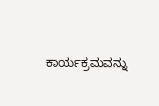ಕಾರ್ಯಕ್ರಮವನ್ನು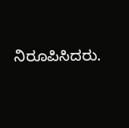ನಿರೂಪಿಸಿದರು.